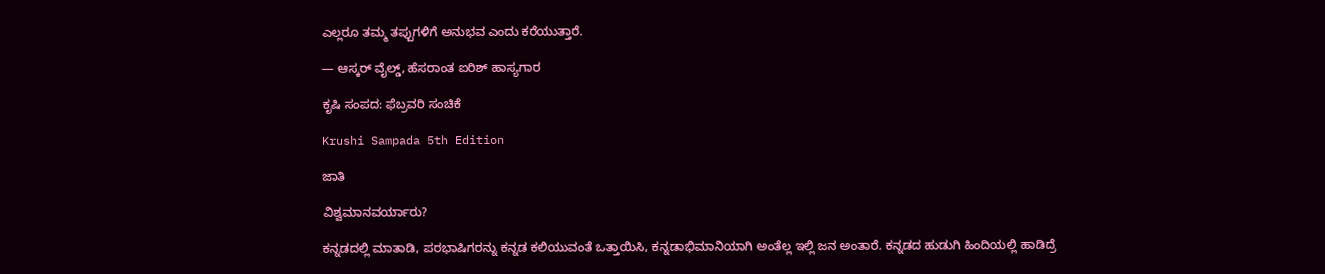ಎಲ್ಲರೂ ತಮ್ಮ ತಪ್ಪುಗಳಿಗೆ ಅನುಭವ ಎಂದು ಕರೆಯುತ್ತಾರೆ.

— ಆಸ್ಕರ್ ವೈಲ್ಡ್, ಹೆಸರಾಂತ ಐರಿಶ್ ಹಾಸ್ಯಗಾರ

ಕೃಷಿ ಸಂಪದ: ಫೆಬ್ರವರಿ ಸಂಚಿಕೆ

Krushi Sampada 5th Edition

ಜಾತಿ

ವಿಶ್ವಮಾನವರ್ಯಾರು?

ಕನ್ನಡದಲ್ಲಿ ಮಾತಾಡಿ, ಪರಭಾಷಿಗರನ್ನು ಕನ್ನಡ ಕಲಿಯುವಂತೆ ಒತ್ತಾಯಿಸಿ, ಕನ್ನಡಾಭಿಮಾನಿಯಾಗಿ ಅಂತೆಲ್ಲ ಇಲ್ಲಿ ಜನ ಅಂತಾರೆ. ಕನ್ನಡದ ಹುಡುಗಿ ಹಿಂದಿಯಲ್ಲಿ ಹಾಡಿದ್ರೆ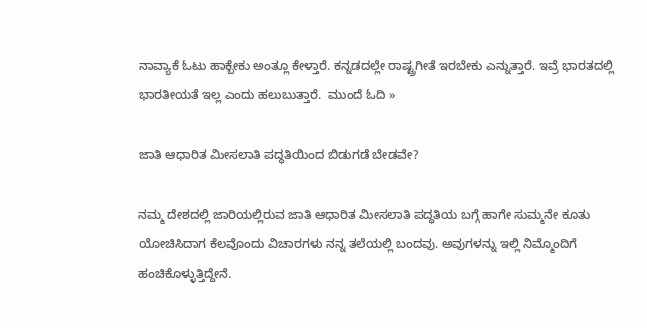ನಾವ್ಯಾಕೆ ಓಟು ಹಾಕ್ಬೇಕು ಅಂತ್ಲೂ ಕೇಳ್ತಾರೆ. ಕನ್ನಡದಲ್ಲೇ ರಾಷ್ಟ್ರಗೀತೆ ಇರಬೇಕು ಎನ್ನುತ್ತಾರೆ. ಇವ್ರೆ ಭಾರತದಲ್ಲಿ ಭಾರತೀಯತೆ ಇಲ್ಲ ಎಂದು ಹಲುಬುತ್ತಾರೆ.  ಮುಂದೆ ಓದಿ »

ಜಾತಿ ಆಧಾರಿತ ಮೀಸಲಾತಿ ಪದ್ಧತಿಯಿಂದ ಬಿಡುಗಡೆ ಬೇಡವೇ?

ನಮ್ಮ ದೇಶದಲ್ಲಿ ಜಾರಿಯಲ್ಲಿರುವ ಜಾತಿ ಆಧಾರಿತ ಮೀಸಲಾತಿ ಪದ್ಧತಿಯ ಬಗ್ಗೆ ಹಾಗೇ ಸುಮ್ಮನೇ ಕೂತು ಯೋಚಿಸಿದಾಗ ಕೆಲವೊಂದು ವಿಚಾರಗಳು ನನ್ನ ತಲೆಯಲ್ಲಿ ಬಂದವು. ಅವುಗಳನ್ನು ಇಲ್ಲಿ ನಿಮ್ಮೊಂದಿಗೆ ಹಂಚಿಕೊಳ್ಳುತ್ತಿದ್ದೇನೆ.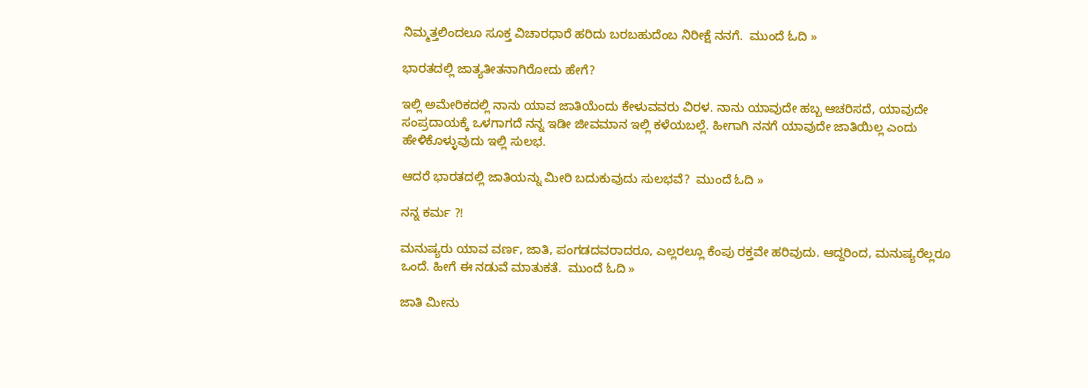ನಿಮ್ಮತ್ತಲಿಂದಲೂ ಸೂಕ್ತ ವಿಚಾರಧಾರೆ ಹರಿದು ಬರಬಹುದೆಂಬ ನಿರೀಕ್ಷೆ ನನಗೆ.  ಮುಂದೆ ಓದಿ »

ಭಾರತದಲ್ಲಿ ಜಾತ್ಯತೀತನಾಗಿರೋದು ಹೇಗೆ?

ಇಲ್ಲಿ ಅಮೇರಿಕದಲ್ಲಿ ನಾನು ಯಾವ ಜಾತಿಯೆಂದು ಕೇಳುವವರು ವಿರಳ. ನಾನು ಯಾವುದೇ ಹಬ್ಬ ಆಚರಿಸದೆ, ಯಾವುದೇ ಸಂಪ್ರದಾಯಕ್ಕೆ ಒಳಗಾಗದೆ ನನ್ನ ಇಡೀ ಜೀವಮಾನ ಇಲ್ಲಿ ಕಳೆಯಬಲ್ಲೆ. ಹೀಗಾಗಿ ನನಗೆ ಯಾವುದೇ ಜಾತಿಯಿಲ್ಲ ಎಂದು ಹೇಳಿಕೊಳ್ಳುವುದು ಇಲ್ಲಿ ಸುಲಭ.

ಆದರೆ ಭಾರತದಲ್ಲಿ ಜಾತಿಯನ್ನು ಮೀರಿ ಬದುಕುವುದು ಸುಲಭವೆ?  ಮುಂದೆ ಓದಿ »

ನನ್ನ ಕರ್ಮ ?!

ಮನುಷ್ಯರು ಯಾವ ವರ್ಣ, ಜಾತಿ, ಪಂಗಡದವರಾದರೂ, ಎಲ್ಲರಲ್ಲೂ ಕೆಂಪು ರಕ್ತವೇ ಹರಿವುದು. ಆದ್ದರಿಂದ, ಮನುಷ್ಯರೆಲ್ಲರೂ ಒಂದೆ. ಹೀಗೆ ಈ ನಡುವೆ ಮಾತುಕತೆ.  ಮುಂದೆ ಓದಿ »

ಜಾತಿ ಮೀನು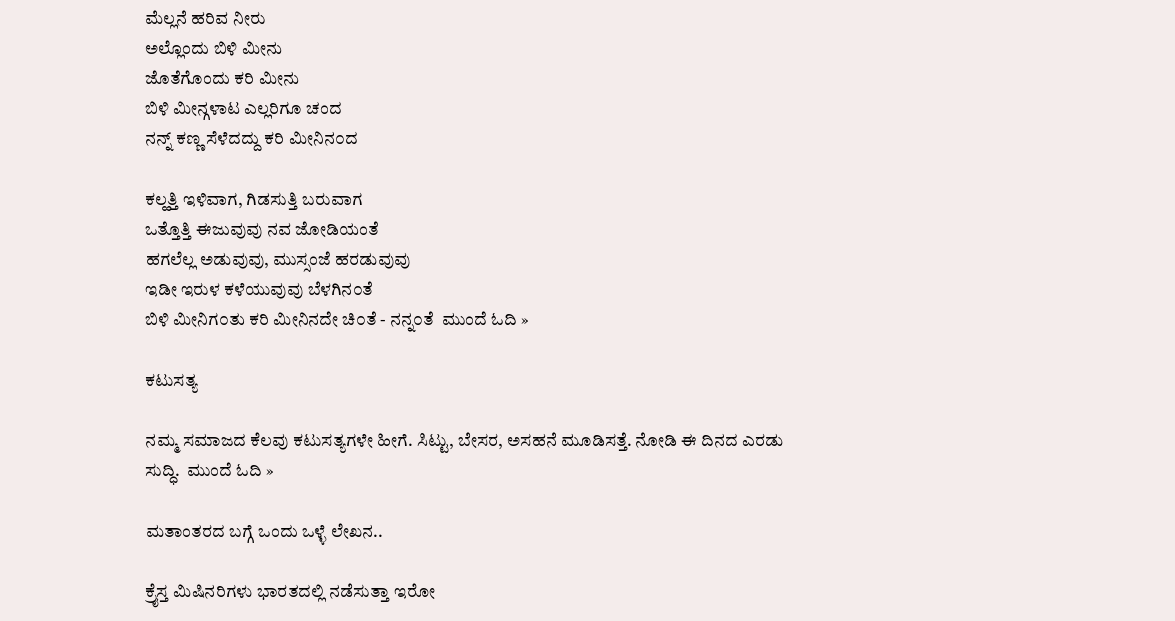ಮೆಲ್ಲನೆ ಹರಿವ ನೀರು
ಅಲ್ಲೊಂದು ಬಿಳಿ ಮೀನು
ಜೊತೆಗೊಂದು ಕರಿ ಮೀನು
ಬಿಳಿ ಮೀನ್ಗಳಾಟ ಎಲ್ಲರಿಗೂ ಚಂದ
ನನ್ನ್ ಕಣ್ಣ ಸೆಳೆದದ್ದು ಕರಿ ಮೀನಿನ೦ದ

ಕಲ್ಹತ್ತಿ ಇಳಿವಾಗ, ಗಿಡಸುತ್ತಿ ಬರುವಾಗ
ಒತ್ತೊತ್ತಿ ಈಜುವುವು ನವ ಜೋಡಿಯಂತೆ
ಹಗಲೆಲ್ಲ ಅಡುವುವು, ಮುಸ್ಸಂಜೆ ಹರಡುವುವು
ಇಡೀ ಇರುಳ ಕಳೆಯುವುವು ಬೆಳಗಿನ೦ತೆ
ಬಿಳಿ ಮೀನಿಗ೦ತು ಕರಿ ಮೀನಿನದೇ ಚಿ೦ತೆ - ನನ್ನ೦ತೆ  ಮುಂದೆ ಓದಿ »

ಕಟುಸತ್ಯ

ನಮ್ಮ ಸಮಾಜದ ಕೆಲವು ಕಟುಸತ್ಯಗಳೇ ಹೀಗೆ. ಸಿಟ್ಟು, ಬೇಸರ, ಅಸಹನೆ ಮೂಡಿಸತ್ತೆ. ನೋಡಿ ಈ ದಿನದ ಎರಡು ಸುದ್ಧಿ.  ಮುಂದೆ ಓದಿ »

ಮತಾಂತರದ ಬಗ್ಗೆ ಒಂದು ಒಳ್ಳೆ ಲೇಖನ..

ಕ್ರೈಸ್ತ ಮಿಷಿನರಿಗಳು ಭಾರತದಲ್ಲಿ ನಡೆಸುತ್ತಾ ಇರೋ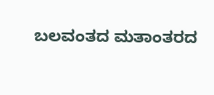ಬಲವಂತದ ಮತಾಂತರದ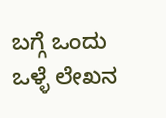ಬಗ್ಗೆ ಒಂದು ಒಳ್ಳೆ ಲೇಖನ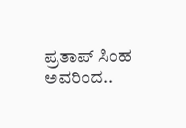ಪ್ರತಾಪ್ ಸಿಂಹ ಅವರಿಂದ..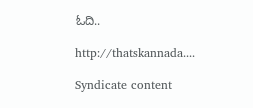ಓದಿ..

http://thatskannada....

Syndicate content